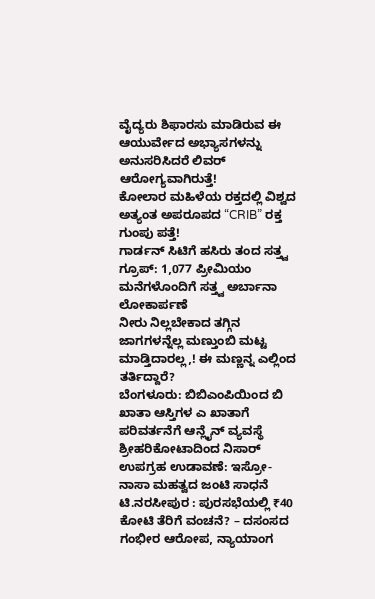ವೈದ್ಯರು ಶಿಫಾರಸು ಮಾಡಿರುವ ಈ ಆಯುರ್ವೇದ ಅಭ್ಯಾಸಗಳನ್ನು ಅನುಸರಿಸಿದರೆ ಲಿವರ್ ಆರೋಗ್ಯವಾಗಿರುತ್ತೆ!
ಕೋಲಾರ ಮಹಿಳೆಯ ರಕ್ತದಲ್ಲಿ ವಿಶ್ವದ ಅತ್ಯಂತ ಅಪರೂಪದ “CRIB” ರಕ್ತ ಗುಂಪು ಪತ್ತೆ!
ಗಾರ್ಡನ್ ಸಿಟಿಗೆ ಹಸಿರು ತಂದ ಸತ್ತ್ವ ಗ್ರೂಪ್: 1,077 ಪ್ರೀಮಿಯಂ ಮನೆಗಳೊಂದಿಗೆ ಸತ್ತ್ವ ಅರ್ಬಾನಾ ಲೋಕಾರ್ಪಣೆ
ನೀರು ನಿಲ್ಲಬೇಕಾದ ತಗ್ಗಿನ ಜಾಗಗಳನ್ನೆಲ್ಲ ಮಣ್ತುಂಬಿ ಮಟ್ಟ ಮಾಡ್ತಿದಾರಲ್ಲ,! ಈ ಮಣ್ಣನ್ನ ಎಲ್ಲಿಂದ ತರ್ತಿದ್ದಾರೆ?
ಬೆಂಗಳೂರು: ಬಿಬಿಎಂಪಿಯಿಂದ ಬಿ ಖಾತಾ ಆಸ್ತಿಗಳ ಎ ಖಾತಾಗೆ ಪರಿವರ್ತನೆಗೆ ಆನ್ಲೈನ್ ವ್ಯವಸ್ಥೆ
ಶ್ರೀಹರಿಕೋಟಾದಿಂದ ನಿಸಾರ್ ಉಪಗ್ರಹ ಉಡಾವಣೆ: ಇಸ್ರೋ-ನಾಸಾ ಮಹತ್ವದ ಜಂಟಿ ಸಾಧನೆ
ಟಿ.ನರಸೀಪುರ : ಪುರಸಭೆಯಲ್ಲಿ ₹40 ಕೋಟಿ ತೆರಿಗೆ ವಂಚನೆ? – ದಸಂಸದ ಗಂಭೀರ ಆರೋಪ, ನ್ಯಾಯಾಂಗ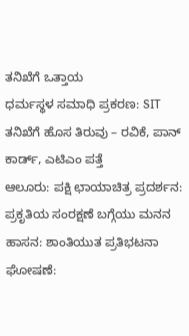ತನಿಖೆಗೆ ಒತ್ತಾಯ
ಧರ್ಮಸ್ಥಳ ಸಮಾಧಿ ಪ್ರಕರಣ: SIT ತನಿಖೆಗೆ ಹೊಸ ತಿರುವು – ರವಿಕೆ, ಪಾನ್ ಕಾರ್ಡ್, ಎಟಿಎಂ ಪತ್ತೆ
ಆಲೂರು: ಪಕ್ಷಿ ಛಾಯಾಚಿತ್ರ ಪ್ರದರ್ಶನ: ಪ್ರಕೃತಿಯ ಸಂರಕ್ಷಣೆ ಬಗ್ಗೆಯು ಮನನ
ಹಾಸನ: ಶಾಂತಿಯುತ ಪ್ರತಿಭಟನಾ ಘೋಷಣೆ: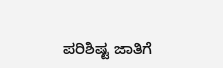ಪರಿಶಿಷ್ಟ ಜಾತಿಗೆ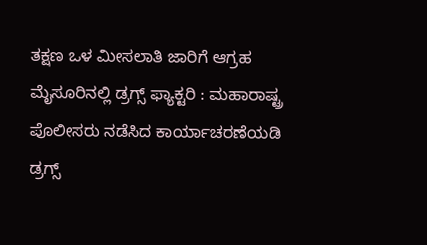ತಕ್ಷಣ ಒಳ ಮೀಸಲಾತಿ ಜಾರಿಗೆ ಆಗ್ರಹ
ಮೈಸೂರಿನಲ್ಲಿ ಡ್ರಗ್ಸ್ ಫ್ಯಾಕ್ಟರಿ : ಮಹಾರಾಷ್ಟ್ರ ಪೊಲೀಸರು ನಡೆಸಿದ ಕಾರ್ಯಾಚರಣೆಯಡಿ ಡ್ರಗ್ಸ್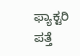ಫ್ಯಾಕ್ಟರಿ ಪತ್ತೆ